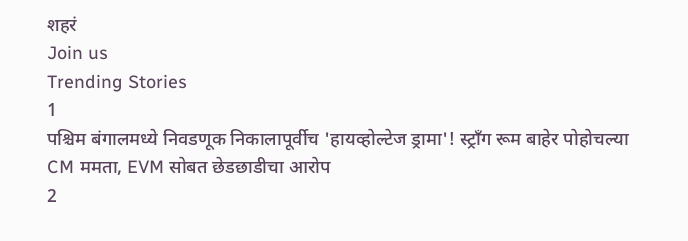शहरं
Join us
Trending Stories
1
पश्चिम बंगालमध्ये निवडणूक निकालापूर्वीच 'हायव्होल्टेज ड्रामा'! स्ट्राँग रूम बाहेर पोहोचल्या CM ममता, EVM सोबत छेडछाडीचा आरोप
2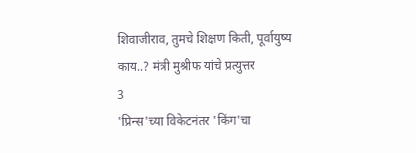शिवाजीराव, तुमचे शिक्षण किती, पूर्वायुष्य काय..? मंत्री मुश्रीफ यांचे प्रत्युत्तर
3
'प्रिन्स'च्या विकेटनंतर 'किंग'चा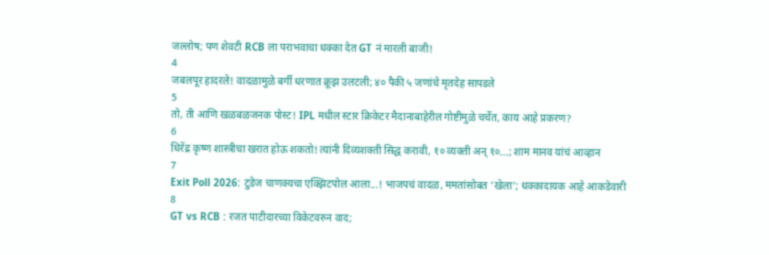जल्लोष; पण शेवटी RCB ला पराभवाचा धक्का देत GT नं मारली बाजी!
4
जबलपूर हादरले! वादळामुळे बर्गी धरणात क्रूझ उलटली; ४० पैकी ५ जणांचे मृतदेह सापडले
5
तो, ती आणि खळबळजनक पोस्ट! IPL मधील स्टार क्रिकेटर मैदानाबाहेरील गोष्टीमुळे चर्चेत, काय आहे प्रकरण?
6
धिरेंद्र कृष्ण शास्त्रीचा खरात होऊ शकतो! त्यांनी दिव्यशक्ती सिद्ध करावी, १० व्यक्ती अन् १०...; शाम मानव यांचं आव्हान
7
Exit Poll 2026: टुडेज चाणक्यचा एक्झिटपोल आला...! भाजपचं वादळ, ममतांसोबत 'खेला'; धक्कादायक आहे आकडेवारी
8
GT vs RCB : रजत पाटीदारच्या विकेटवरुन वाद;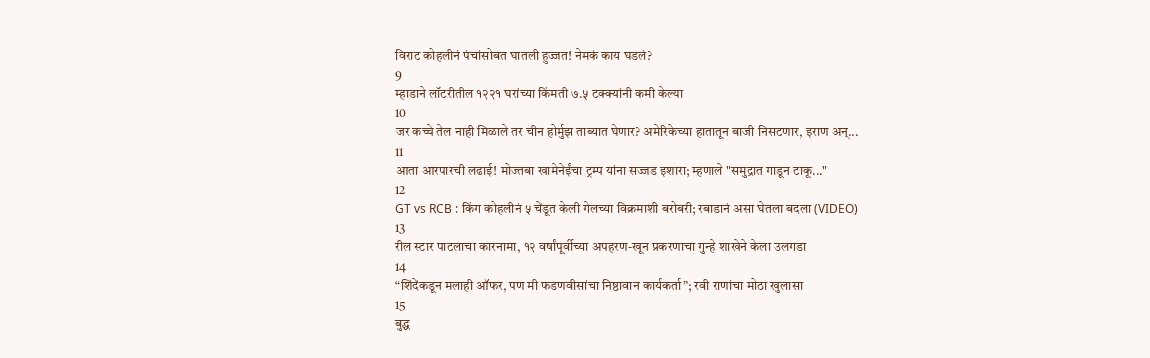विराट कोहलीनं पंचांसोबत घातली हुज्जत! नेमकं काय घडलं?
9
म्हाडाने लॉटरीतील १२२१ घरांच्या किंमती ७.५ टक्क्यांनी कमी केल्या
10
जर कच्चे तेल नाही मिळाले तर चीन होर्मुझ ताब्यात घेणार? अमेरिकेच्या हातातून बाजी निसटणार, इराण अन्...
11
आता आरपारची लढाई! मोज्तबा खामेनेईंचा ट्रम्प यांना सज्जड इशारा; म्हणाले "समुद्रात गाडून टाकू..."
12
GT vs RCB : किंग कोहलीनं ५ चेंडूत केली गेलच्या विक्रमाशी बरोबरी; रबाडानं असा घेतला बदला (VIDEO)
13
रील स्टार पाटलाचा कारनामा, १२ वर्षांपूर्वीच्या अपहरण-खून प्रकरणाचा गुन्हे शाखेने केला उलगडा
14
“शिंदेंकडून मलाही ऑफर, पण मी फडणवीसांचा निष्ठावान कार्यकर्ता”; रवी राणांचा मोठा खुलासा
15
बुद्ध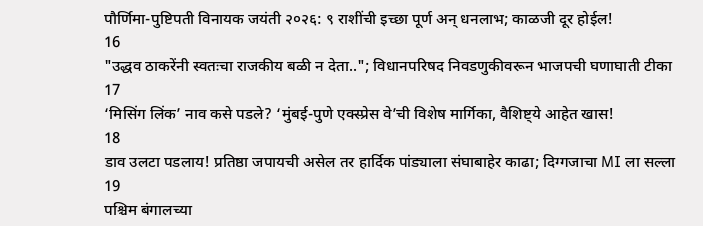पौर्णिमा-पुष्टिपती विनायक जयंती २०२६: ९ राशींची इच्छा पूर्ण अन् धनलाभ; काळजी दूर होईल!
16
"उद्धव ठाकरेंनी स्वतःचा राजकीय बळी न देता.."; विधानपरिषद निवडणुकीवरून भाजपची घणाघाती टीका
17
‘मिसिंग लिंक’ नाव कसे पडले? ‘मुंबई-पुणे एक्स्प्रेस वे’ची विशेष मार्गिका, वैशिष्ट्ये आहेत खास!
18
डाव उलटा पडलाय! प्रतिष्ठा जपायची असेल तर हार्दिक पांड्याला संघाबाहेर काढा; दिग्गजाचा MI ला सल्ला
19
पश्चिम बंगालच्या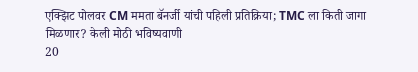एक्झिट पोलवर CM ममता बॅनर्जी यांची पहिली प्रतिक्रिया; TMC ला किती जागा मिळणार? केली मोठी भविष्यवाणी
20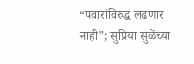“पवारांविरुद्ध लढणार नाही”; सुप्रिया सुळेंच्या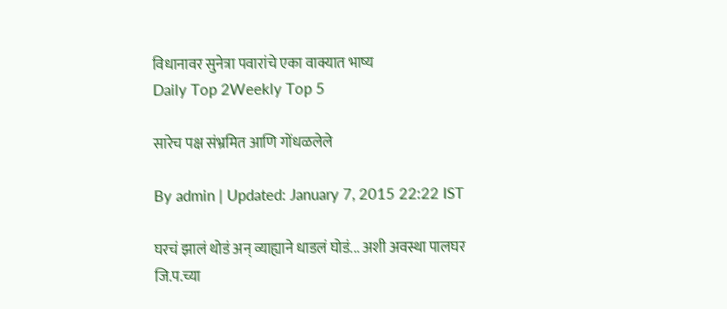विधानावर सुनेत्रा पवारांचे एका वाक्यात भाष्य
Daily Top 2Weekly Top 5

सारेच पक्ष संभ्रमित आणि गोंधळलेले

By admin | Updated: January 7, 2015 22:22 IST

घरचं झालं थोडं अन् व्याह्याने धाडलं घोडं... अशी अवस्था पालघर जि.प.च्या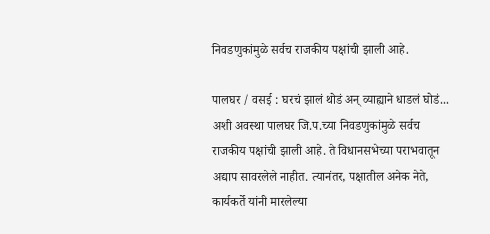निवडणुकांमुळे सर्वच राजकीय पक्षांची झाली आहे.

पालघर / वसई : घरचं झालं थोडं अन् व्याह्याने धाडलं घोडं... अशी अवस्था पालघर जि.प.च्या निवडणुकांमुळे सर्वच राजकीय पक्षांची झाली आहे. ते विधानसभेच्या पराभवातून अद्याप सावरलेले नाहीत. त्यानंतर, पक्षातील अनेक नेते, कार्यकर्ते यांनी मारलेल्या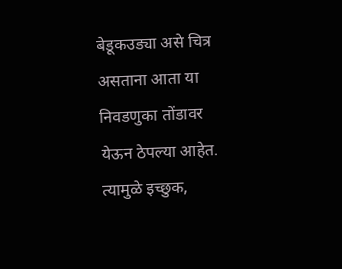बेडूकउड्या असे चित्र असताना आता या निवडणुका तोंडावर येऊन ठेपल्या आहेत. त्यामुळे इच्छुक,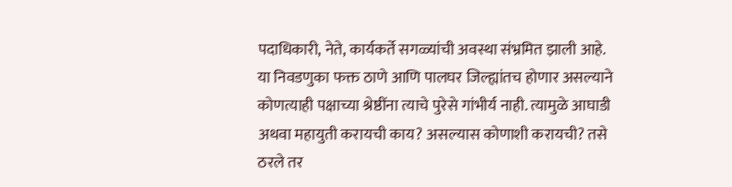पदाधिकारी, नेते, कार्यकर्ते सगळ्यांची अवस्था संभ्रमित झाली आहे. या निवडणुका फक्त ठाणे आणि पालघर जिल्ह्यांतच होणार असल्याने कोणत्याही पक्षाच्या श्रेष्ठींना त्याचे पुरेसे गांभीर्य नाही. त्यामुळे आघाडी अथवा महायुती करायची काय? असल्यास कोणाशी करायची? तसे ठरले तर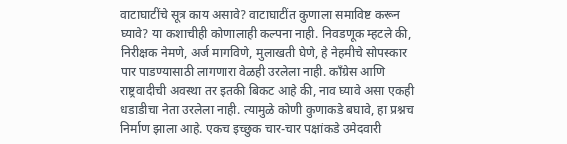वाटाघाटींचे सूत्र काय असावे? वाटाघाटींत कुणाला समाविष्ट करून घ्यावे? या कशाचीही कोणालाही कल्पना नाही. निवडणूक म्हटले की, निरीक्षक नेमणे, अर्ज मागविणे, मुलाखती घेणे, हे नेहमीचे सोपस्कार पार पाडण्यासाठी लागणारा वेळही उरलेला नाही. काँग्रेस आणि राष्ट्रवादीची अवस्था तर इतकी बिकट आहे की, नाव घ्यावे असा एकही धडाडीचा नेता उरलेला नाही. त्यामुळे कोणी कुणाकडे बघावे, हा प्रश्नच निर्माण झाला आहे. एकच इच्छुक चार-चार पक्षांकडे उमेदवारी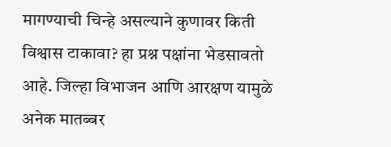मागण्याची चिन्हे असल्याने कुणावर किती विश्वास टाकावा? हा प्रश्न पक्षांना भेडसावतो आहे. जिल्हा विभाजन आणि आरक्षण यामुळे अनेक मातब्बर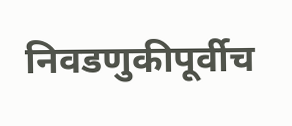निवडणुकीपूर्वीच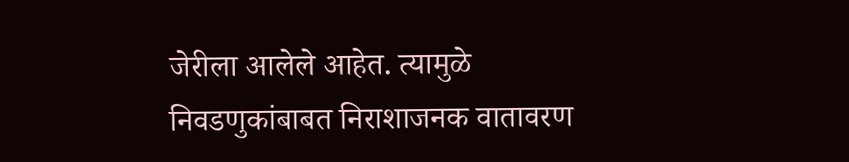जेरीला आलेले आहेत. त्यामुळे निवडणुकांबाबत निराशाजनक वातावरण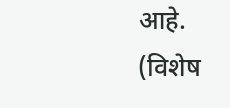आहे. (विशेष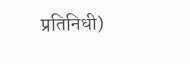प्रतिनिधी)